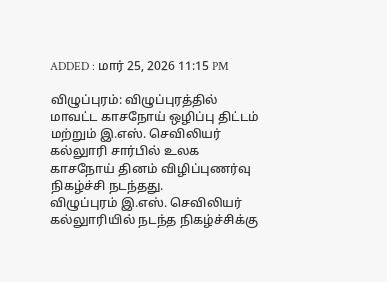ADDED : மார் 25, 2026 11:15 PM

விழுப்புரம்: விழுப்புரத்தில் மாவட்ட காசநோய் ஒழிப்பு திட்டம் மற்றும் இ.எஸ். செவிலியர் கல்லுாரி சார்பில் உலக காசநோய் தினம் விழிப்புணர்வு நிகழ்ச்சி நடந்தது.
விழுப்புரம் இ.எஸ். செவிலியர் கல்லுாரியில் நடந்த நிகழ்ச்சிக்கு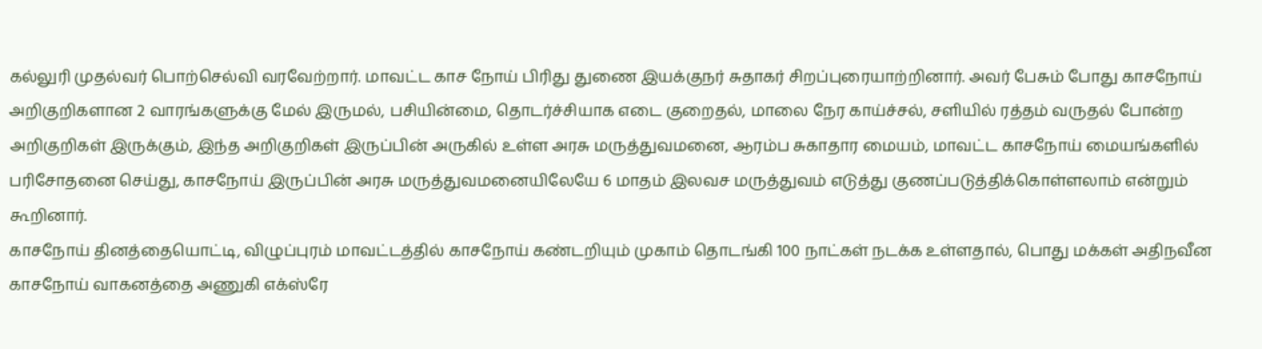கல்லுரி முதல்வர் பொற்செல்வி வரவேற்றார். மாவட்ட காச நோய் பிரிது துணை இயக்குநர் சுதாகர் சிறப்புரையாற்றினார். அவர் பேசும் போது காசநோய் அறிகுறிகளான 2 வாரங்களுக்கு மேல் இருமல், பசியின்மை, தொடர்ச்சியாக எடை குறைதல், மாலை நேர காய்ச்சல், சளியில் ரத்தம் வருதல் போன்ற அறிகுறிகள் இருக்கும், இந்த அறிகுறிகள் இருப்பின் அருகில் உள்ள அரசு மருத்துவமனை, ஆரம்ப சுகாதார மையம், மாவட்ட காசநோய் மையங்களில் பரிசோதனை செய்து, காசநோய் இருப்பின் அரசு மருத்துவமனையிலேயே 6 மாதம் இலவச மருத்துவம் எடுத்து குணப்படுத்திக்கொள்ளலாம் என்றும் கூறினார்.
காசநோய் தினத்தையொட்டி, விழுப்புரம் மாவட்டத்தில் காசநோய் கண்டறியும் முகாம் தொடங்கி 100 நாட்கள் நடக்க உள்ளதால், பொது மக்கள் அதிநவீன காசநோய் வாகனத்தை அணுகி எக்ஸ்ரே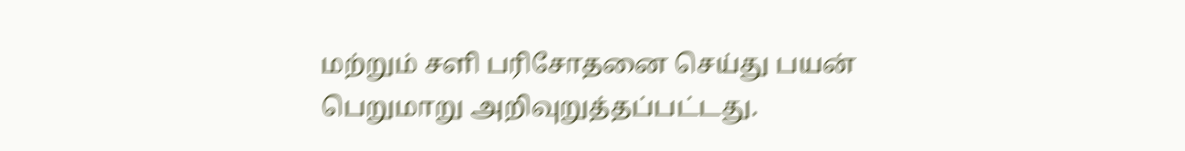மற்றும் சளி பரிசோதனை செய்து பயன் பெறுமாறு அறிவுறுத்தப்பட்டது.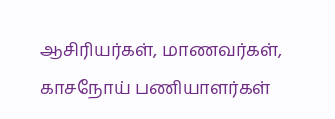ஆசிரியர்கள், மாணவர்கள், காசநோய் பணியாளர்கள்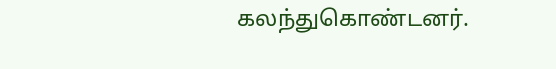கலந்துகொண்டனர்.